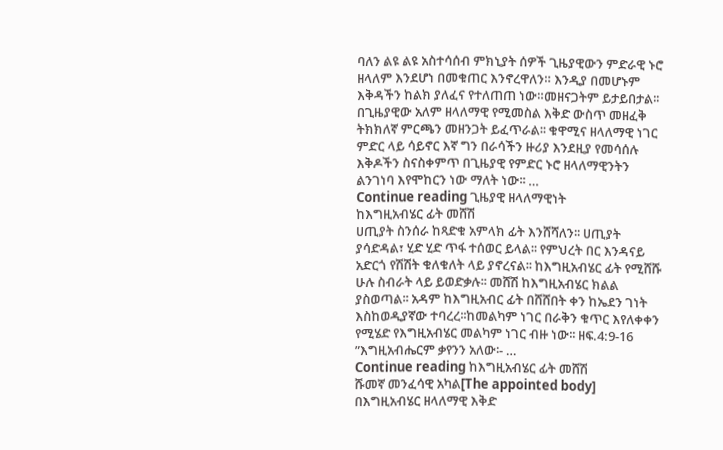ባለን ልዩ ልዩ አስተሳሰብ ምክኒያት ሰዎች ጊዜያዊውን ምድራዊ ኑሮ ዘላለም እንደሆነ በመቁጠር እንኖረዋለን። እንዲያ በመሆኑም እቅዳችን ከልክ ያለፈና የተለጠጠ ነው።መዘናጋትም ይታይበታል፡፡ በጊዜያዊው አለም ዘላለማዊ የሚመስል እቅድ ውስጥ መዘፈቅ ትክክለኛ ምርጫን መዘንጋት ይፈጥራል፡፡ ቁዋሚና ዘላለማዊ ነገር ምድር ላይ ሳይኖር እኛ ግን በራሳችን ዙሪያ እንደዚያ የመሳሰሉ እቅዶችን ስናስቀምጥ በጊዜያዊ የምድር ኑሮ ዘላለማዊንትን ልንገነባ እየሞከርን ነው ማለት ነው፡፡ …
Continue reading ጊዜያዊ ዘላለማዊነት
ከእግዚአብሄር ፊት መሸሽ
ሀጢያት ስንሰራ ከጻድቁ አምላክ ፊት እንሸሻለን፡፡ ሀጢያት ያሳድዳል፣ ሂድ ሂድ ጥፋ ተሰወር ይላል፡፡ የምህረት በር እንዳናይ አድርጎ የሽሽት ቁለቁለት ላይ ያኖረናል፡፡ ከእግዚአብሄር ፊት የሚሸሹ ሁሉ ስብራት ላይ ይወድቃሉ፡፡ መሸሽ ከእግዚአብሄር ክልል ያስወጣል፡፡ አዳም ከእግዚአብር ፊት በሸሸበት ቀን ከኤደን ገነት እስከወዲያኛው ተባረረ፡፡ከመልካም ነገር በራቅን ቁጥር እየለቀቀን የሚሄድ የእግዚአብሄር መልካም ነገር ብዙ ነው፡፡ ዘፍ.4:9-16 ”እግዚአብሔርም ቃየንን አለው፡- …
Continue reading ከእግዚአብሄር ፊት መሸሽ
ሹመኛ መንፈሳዊ አካል[The appointed body]
በእግዚአብሄር ዘላለማዊ እቅድ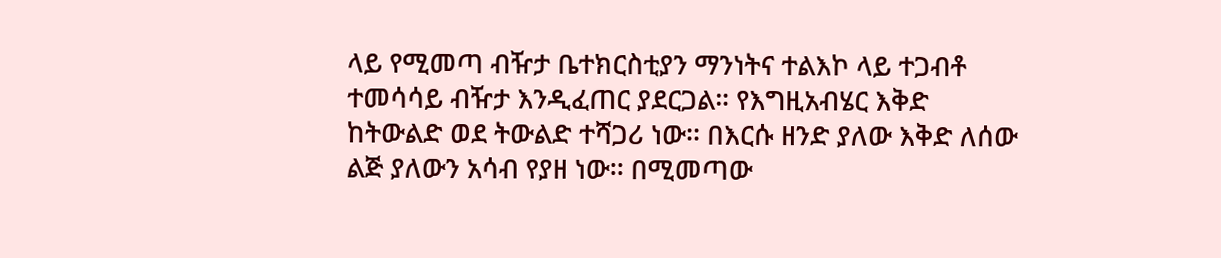ላይ የሚመጣ ብዥታ ቤተክርስቲያን ማንነትና ተልእኮ ላይ ተጋብቶ ተመሳሳይ ብዥታ እንዲፈጠር ያደርጋል። የእግዚአብሄር እቅድ ከትውልድ ወደ ትውልድ ተሻጋሪ ነው፡፡ በእርሱ ዘንድ ያለው እቅድ ለሰው ልጅ ያለውን አሳብ የያዘ ነው፡፡ በሚመጣው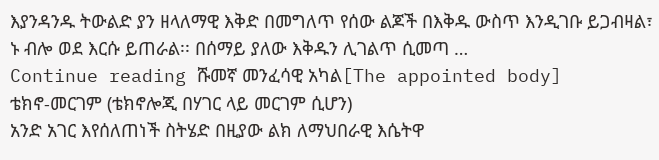እያንዳንዱ ትውልድ ያን ዘላለማዊ እቅድ በመግለጥ የሰው ልጆች በእቅዱ ውስጥ እንዲገቡ ይጋብዛል፣ ኑ ብሎ ወደ እርሱ ይጠራል፡፡ በሰማይ ያለው እቅዱን ሊገልጥ ሲመጣ …
Continue reading ሹመኛ መንፈሳዊ አካል[The appointed body]
ቴክኖ-መርገም (ቴክኖሎጂ በሃገር ላይ መርገም ሲሆን)
አንድ አገር እየሰለጠነች ስትሄድ በዚያው ልክ ለማህበራዊ እሴትዋ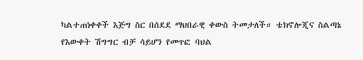ካልተጠነቀቀች እጅግ ስር በሰደደ ማህበራዊ ቀውስ ትመታለች። ቴክኖሎጂና ስልጣኔ የእውቀት ሽግግር ብቻ ሳይሆን የመጥፎ ባህል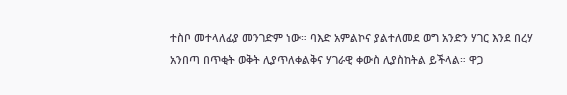ተስቦ መተላለፊያ መንገድም ነው። ባእድ አምልኮና ያልተለመደ ወግ አንድን ሃገር እንደ በረሃ አንበጣ በጥቂት ወቅት ሊያጥለቀልቅና ሃገራዊ ቀውስ ሊያስከትል ይችላል። ዋጋ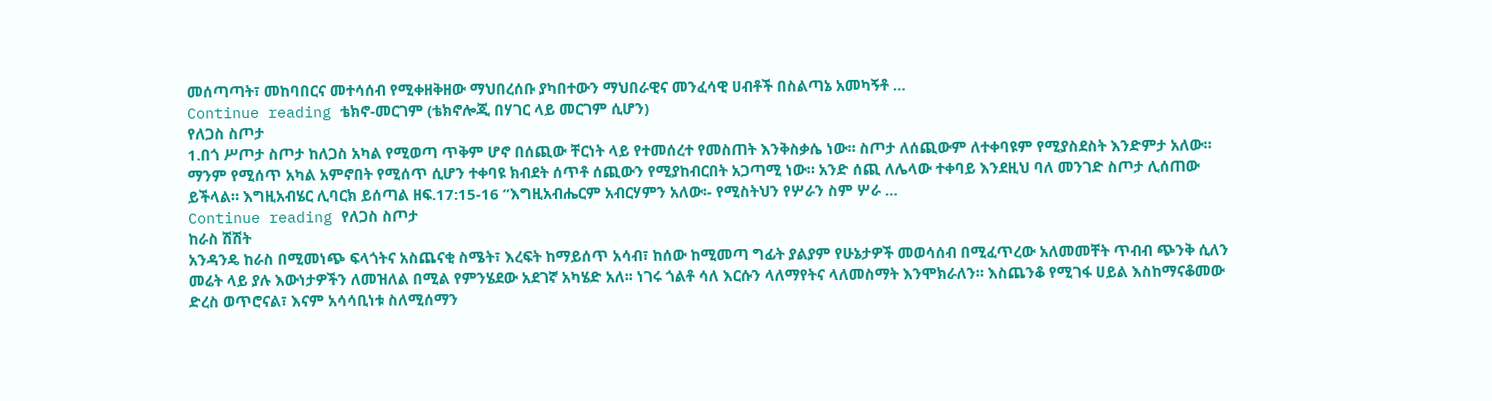መሰጣጣት፣ መከባበርና መተሳሰብ የሚቀዘቅዘው ማህበረሰቡ ያካበተውን ማህበራዊና መንፈሳዊ ሀብቶች በስልጣኔ አመካኝቶ …
Continue reading ቴክኖ-መርገም (ቴክኖሎጂ በሃገር ላይ መርገም ሲሆን)
የለጋስ ስጦታ
1.በጎ ሥጦታ ስጦታ ከለጋስ አካል የሚወጣ ጥቅም ሆኖ በሰጪው ቸርነት ላይ የተመሰረተ የመስጠት እንቅስቃሴ ነው። ስጦታ ለሰጪውም ለተቀባዩም የሚያስደስት እንድምታ አለው። ማንም የሚሰጥ አካል አምኖበት የሚሰጥ ሲሆን ተቀባዩ ክብደት ሰጥቶ ሰጪውን የሚያከብርበት አጋጣሚ ነው። አንድ ሰጪ ለሌላው ተቀባይ እንደዚህ ባለ መንገድ ስጦታ ሊሰጠው ይችላል። እግዚአብሄር ሊባርክ ይሰጣል ዘፍ.17:15-16 ”እግዚአብሔርም አብርሃምን አለው፡- የሚስትህን የሦራን ስም ሦራ …
Continue reading የለጋስ ስጦታ
ከራስ ሽሽት
አንዳንዴ ከራስ በሚመነጭ ፍላጎትና አስጨናቂ ስሜት፣ እረፍት ከማይሰጥ አሳብ፣ ከሰው ከሚመጣ ግፊት ያልያም የሁኔታዎች መወሳሰብ በሚፈጥረው አለመመቸት ጥብብ ጭንቅ ሲለን መሬት ላይ ያሉ እውነታዎችን ለመዝለል በሚል የምንሄደው አደገኛ አካሄድ አለ፡፡ ነገሩ ጎልቶ ሳለ እርሱን ላለማየትና ላለመስማት እንሞክራለን። እስጨንቆ የሚገፋ ሀይል እስከማናቆመው ድረስ ወጥሮናል፣ እናም አሳሳቢነቱ ስለሚሰማን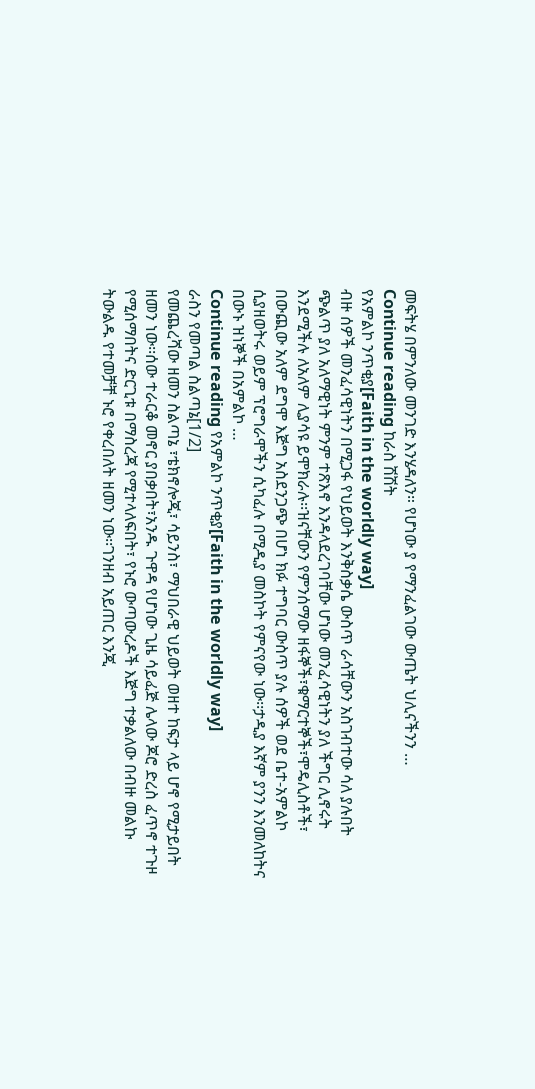መፍትሄ በምንለው መንገድ እንሄዳለን። የሆነው ያ የማንፈልገው ውጤት ህሊናችንን …
Continue reading ከራስ ሽሽት
የአምልኮ ንጥቂያ[Faith in the worldly way]
ብዙ ሰዎች መንፈሳዊነትን በሚጋፋ የህይወት እንቅስቃሴ ውስጥ ራሳቸውን አስገብተው ሳለ ያሉበት ጭልጥ ያለ አለማዊነት ምንም ተጽእኖ እንዳላደረገባቸው ሆነው መንፈሳዊነትን ያለ ችግር ሊኖሩት እንደሚችሉ ለአለም ሊያሳዩ ይሞክራሉ፡፡ዝናቸውን የምንሰማው ዘፋኞች፣ቁማርተኞች፣ሞዴሊስቶች፣ በውጪው አለም ደግሞ እጅግ አስደንጋጭ በሆነ ክፉ ተግባር ውስጥ ያሉ ሰዎች ወደ ቤተ-አምልኮ ሲያዘወትሩ ወይም ፕሮግራሞችን ሲካፈሉ በሚዲያ መስኮት የምናየው ነው፡፡ታዲያ እኛም ያንን እንመለከትና በውኑ ዝነኞች በአምልኮ …
Continue reading የአምልኮ ንጥቂያ[Faith in the worldly way]
ራስን የመጣል ስልጣኔ[1/2]
የመጨረሻው ዘመን ስልጣኔ ፣ቴክኖሎጂ፣ ሳይንስ፣ ማህበራዊ ህይወት ወዘተ ከፍታ ላይ ሆኖ የሚታይበት ዘመን ነው፡፡ሰው ተራርቆ መኖር ያበቃበት፣አንዱ ጉዋዳ የሆነው ጊዜ ሳይፈጅ ሌላው ጆሮ ድረስ ፈጥኖ ተጉዞ የሚሰማበትና ድርጊቱ በማስረጃ የሚተላለፍበት፣ የኑሮ ውጣውረዶች እጅግ ተቃልለው በብዙ መልኩ ትውልዱ የተመቻቸ ኑሮ የቀረበለት ዘመን ነው፡፡ገንዘብ አይጠር እንጂ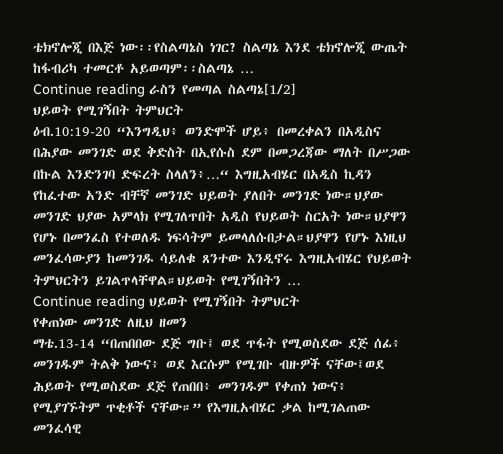ቴክኖሎጂ በእጅ ነው፡፡የስልጣኔስ ነገር? ስልጣኔ እንደ ቴክኖሎጂ ውጤት ከፋብሪካ ተመርቶ አይወጣም፡፡ስልጣኔ …
Continue reading ራስን የመጣል ስልጣኔ[1/2]
ህይወት የሚገኝበት ትምህርት
ዕብ.10:19-20 “እንግዲህ፥ ወንድሞች ሆይ፥ በመረቀልን በአዲስና በሕያው መንገድ ወደ ቅድስት በኢየሱስ ደም በመጋረጃው ማለት በሥጋው በኩል እንድንገባ ድፍረት ስላለን፥…“ እግዚአብሄር በአዲስ ኪዳን የከፈተው አንድ ብቸኛ መንገድ ህይወት ያለበት መንገድ ነው።ህያው መንገድ ህያው አምላክ የሚገለጥበት አዲስ የህይወት ስርአት ነው።ህያዋን የሆኑ በመንፈስ የተወለዱ ነፍሳትም ይመላለሱበታል።ህያዋን የሆኑ እነዚህ መንፈሳውያን ከመንገዱ ሳይለቁ ጸንተው እንዲኖሩ እግዚአብሄር የህይወት ትምህርትን ይገልጥላቸዋል።ህይወት የሚገኝበትን …
Continue reading ህይወት የሚገኝበት ትምህርት
የቀጠነው መንገድ ለዚህ ዘመን
ማቴ.13-14 “በጠበበው ደጅ ግቡ፤ ወደ ጥፋት የሚወስደው ደጅ ሰፊ፥ መንገዱም ትልቅ ነውና፥ ወደ እርሱም የሚገቡ ብዙዎች ናቸው፤ወደ ሕይወት የሚወስደው ደጅ የጠበበ፥ መንገዱም የቀጠነ ነውና፥ የሚያገኙትም ጥቂቶች ናቸው።” የእግዚአብሄር ቃል ከሚገልጠው መንፈሳዊ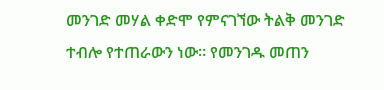መንገድ መሃል ቀድሞ የምናገኘው ትልቅ መንገድ ተብሎ የተጠራውን ነው። የመንገዱ መጠን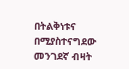በትልቅነቱና በሚያስተናግደው መንገደኛ ብዛት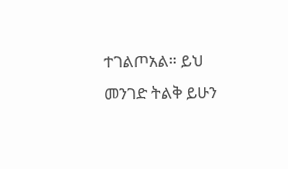ተገልጦአል። ይህ መንገድ ትልቅ ይሁን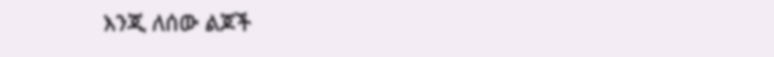እንጂ ለሰው ልጆች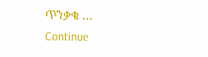ጥንቃቄ …
Continue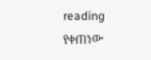reading የቀጠነው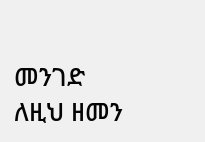መንገድ ለዚህ ዘመን